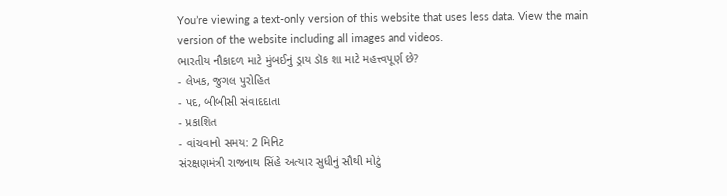You’re viewing a text-only version of this website that uses less data. View the main version of the website including all images and videos.
ભારતીય નૌકાદળ માટે મુંબઈનું ડ્રાય ડૉક શા માટે મહત્ત્વપૂર્ણ છે?
- લેખક, જુગલ પુરોહિત
- પદ, બીબીસી સંવાદદાતા
- પ્રકાશિત
- વાંચવાનો સમય: 2 મિનિટ
સંરક્ષણમંત્રી રાજનાથ સિંહે અત્યાર સુધીનું સૌથી મોટું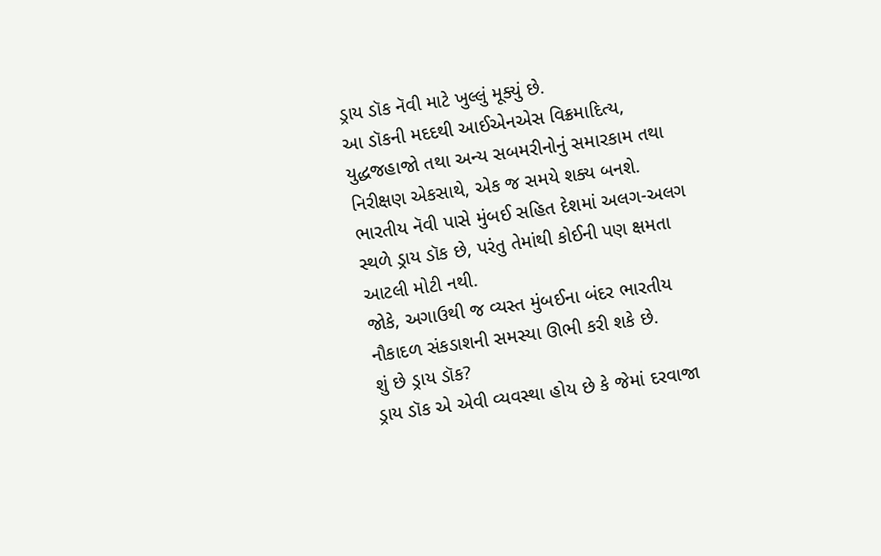ડ્રાય ડૉક નૅવી માટે ખુલ્લું મૂક્યું છે.
આ ડૉકની મદદથી આઈએનએસ વિક્રમાદિત્ય, યુદ્ધજહાજો તથા અન્ય સબમરીનોનું સમારકામ તથા નિરીક્ષણ એકસાથે, એક જ સમયે શક્ય બનશે.
ભારતીય નૅવી પાસે મુંબઈ સહિત દેશમાં અલગ-અલગ સ્થળે ડ્રાય ડૉક છે, પરંતુ તેમાંથી કોઈની પણ ક્ષમતા આટલી મોટી નથી.
જોકે, અગાઉથી જ વ્યસ્ત મુંબઈના બંદર ભારતીય નૌકાદળ સંકડાશની સમસ્યા ઊભી કરી શકે છે.
શું છે ડ્રાય ડૉક?
ડ્રાય ડૉક એ એવી વ્યવસ્થા હોય છે કે જેમાં દરવાજા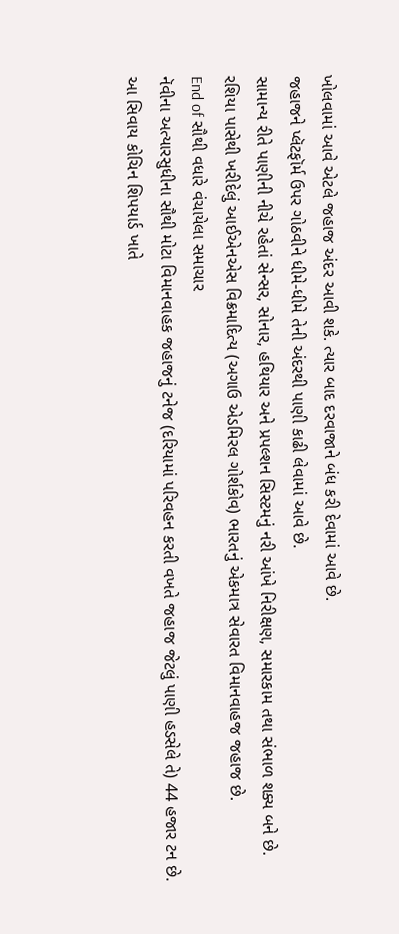ખોલવામાં આવે એટલે જહાજ અંદર આવી શકે. ત્યાર બાદ દરવાજાને બંધ કરી દેવામાં આવે છે.
જહાજને પ્લૅટફૉર્મ ઉપર ગોઠવીને ધીમે-ધીમે તેની અંદરથી પાણી કાઢી લેવામાં આવે છે.
સામાન્ય રીતે પાણીની નીચે રહેતાં સેન્સર, સોનાર, હથિયાર અને પ્રપલ્શન સિસ્ટમનું નરી આંખે નિરીક્ષણ, સમારકામ તથા સંભાળ શક્ય બને છે.
રશિયા પાસેથી ખરીદેલું આઈએનએસ વિક્રમાદિત્ય (અગાઉ એડમિરલ ગોર્શકોવ) ભારતનું એકમાત્ર સેવારત વિમાનવાહજ જહાજ છે.
End of સૌથી વધારે વંચાયેલા સમાચાર
નૅવીના અત્યારસુધીના સૌથી મોટા વિમાનવાહક જહાજનું ટનેજ (દરિયામાં પરિવહન કરતી વખતે જહાજ જેટલું પાણી હડસેલે તે) 44 હજાર ટન છે.
આ સિવાય કોચિન શિપયાર્ડ ખાતે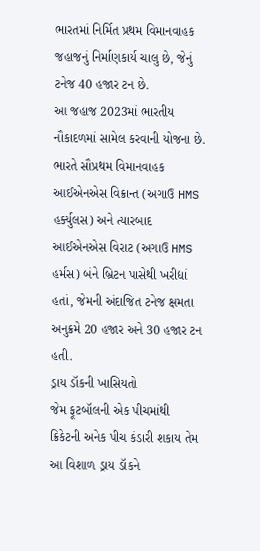ભારતમાં નિર્મિત પ્રથમ વિમાનવાહક જહાજનું નિર્માણકાર્ય ચાલુ છે, જેનું ટનેજ 40 હજાર ટન છે.
આ જહાજ 2023માં ભારતીય નૌકાદળમાં સામેલ કરવાની યોજના છે.
ભારતે સૌપ્રથમ વિમાનવાહક આઈએનએસ વિક્રાન્ત (અગાઉ HMS હર્ક્યુલસ) અને ત્યારબાદ આઈએનએસ વિરાટ (અગાઉ HMS હર્મસ) બંને બ્રિટન પાસેથી ખરીદ્યાં હતાં, જેમની અંદાજિત ટનેજ ક્ષમતા અનુક્રમે 20 હજાર અને 30 હજાર ટન હતી.
ડ્રાય ડૉકની ખાસિયતો
જેમ ફૂટબૉલની એક પીચમાંથી ક્રિકેટની અનેક પીચ કંડારી શકાય તેમ આ વિશાળ ડ્રાય ડૉકને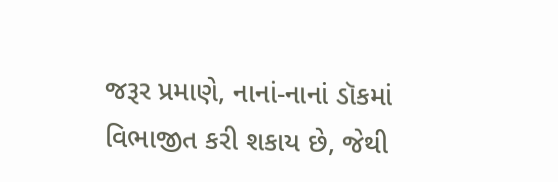જરૂર પ્રમાણે, નાનાં-નાનાં ડૉકમાં વિભાજીત કરી શકાય છે, જેથી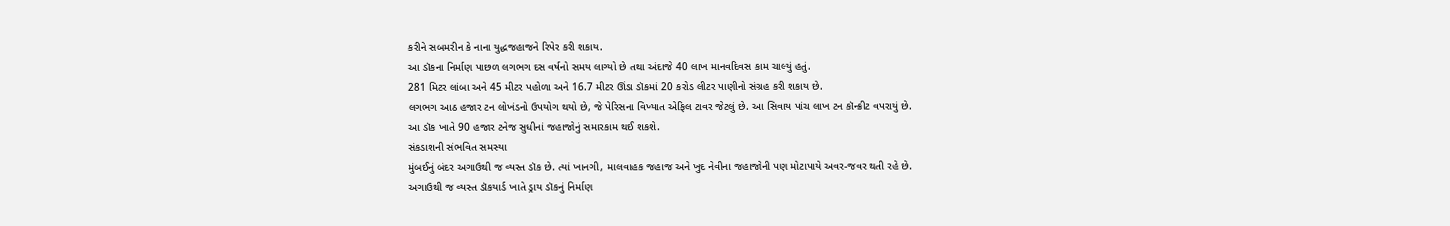કરીને સબમરીન કે નાના યુદ્ધજહાજને રિપેર કરી શકાય.
આ ડૉકના નિર્માણ પાછળ લગભગ દસ વર્ષનો સમય લાગ્યો છે તથા અંદાજે 40 લાખ માનવદિવસ કામ ચાલ્યું હતું.
281 મિટર લાંબા અને 45 મીટર પહોળા અને 16.7 મીટર ઊંડા ડૉકમાં 20 કરોડ લીટર પાણીનો સંગ્રહ કરી શકાય છે.
લગભગ આઠ હજાર ટન લોખંડનો ઉપયોગ થયો છે, જે પેરિસના વિખ્યાત એફિલ ટાવર જેટલું છે. આ સિવાય પાંચ લાખ ટન કૉન્ક્રીટ વપરાયું છે.
આ ડૉક ખાતે 90 હજાર ટનેજ સુધીનાં જહાજોનું સમારકામ થઈ શકશે.
સંકડાશની સંભવિત સમસ્યા
મુંબઈનું બંદર અગાઉથી જ વ્યસ્ત ડૉક છે. ત્યાં ખાનગી, માલવાહક જહાજ અને ખુદ નેવીના જહાજોની પણ મોટાપાયે અવર-જવર થતી રહે છે.
અગાઉથી જ વ્યસ્ત ડૉકયાર્ડ ખાતે ડ્રાય ડૉકનું નિર્માણ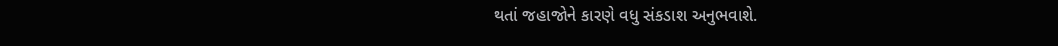થતાં જહાજોને કારણે વધુ સંકડાશ અનુભવાશે.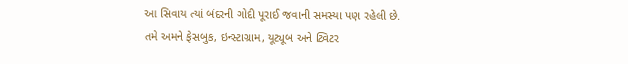આ સિવાય ત્યાં બંદરની ગોદી પૂરાઈ જવાની સમસ્યા પણ રહેલી છે.
તમે અમને ફેસબુક, ઇન્સ્ટાગ્રામ, યૂટ્યૂબ અને ટ્વિટર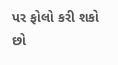પર ફોલો કરી શકો છો